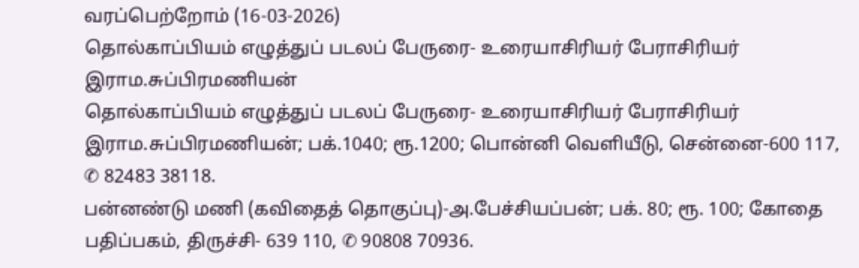வரப்பெற்றோம் (16-03-2026)
தொல்காப்பியம் எழுத்துப் படலப் பேருரை- உரையாசிரியர் பேராசிரியர் இராம.சுப்பிரமணியன்
தொல்காப்பியம் எழுத்துப் படலப் பேருரை- உரையாசிரியர் பேராசிரியர் இராம.சுப்பிரமணியன்; பக்.1040; ரூ.1200; பொன்னி வெளியீடு, சென்னை-600 117, ✆ 82483 38118.
பன்னண்டு மணி (கவிதைத் தொகுப்பு)-அ.பேச்சியப்பன்; பக். 80; ரூ. 100; கோதை பதிப்பகம், திருச்சி- 639 110, ✆ 90808 70936.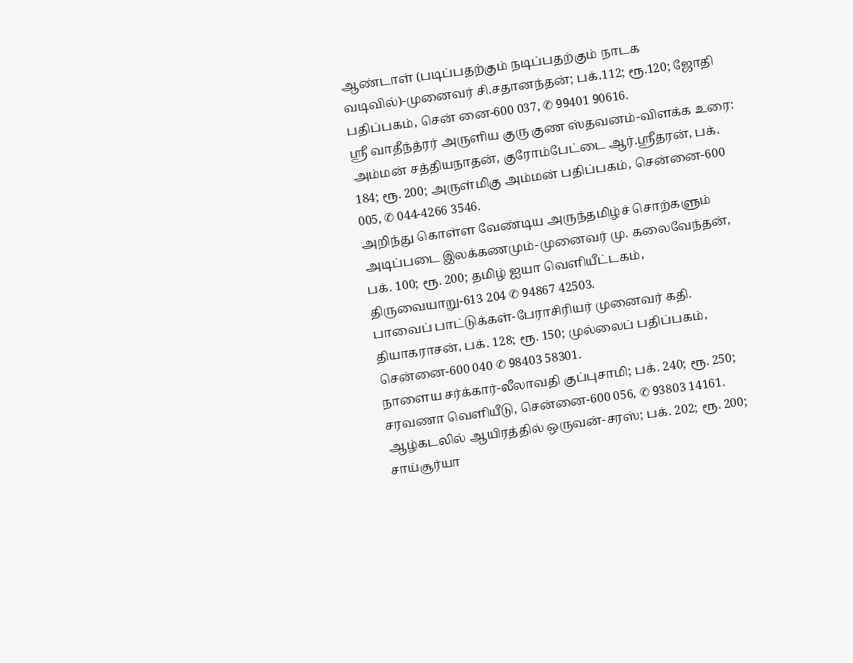ஆண்டாள் (படிப்பதற்கும் நடிப்பதற்கும் நாடக வடிவில்)-முனைவர் சி.சதானந்தன்; பக்.112; ரூ.120; ஜோதி பதிப்பகம், சென் னை-600 037, ✆ 99401 90616.
ஸ்ரீ வாதீந்த்ரர் அருளிய குரு குண ஸ்தவனம்-விளக்க உரை: அம்மன் சத்தியநாதன், குரோம்பேட்டை ஆர்.ஸ்ரீதரன், பக். 184; ரூ. 200; அருள்மிகு அம்மன் பதிப்பகம், சென்னை-600 005, ✆ 044-4266 3546.
அறிந்து கொள்ள வேண்டிய அருந்தமிழ்ச் சொற்களும் அடிப்படை இலக்கணமும்-முனைவர் மு. கலைவேந்தன், பக். 100; ரூ. 200; தமிழ் ஐயா வெளியீட்டகம், திருவையாறு-613 204 ✆ 94867 42503.
பாவைப் பாட்டுக்கள்-பேராசிரியர் முனைவர் கதி. தியாகராசன், பக். 128; ரூ. 150; முல்லைப் பதிப்பகம், சென்னை-600 040 ✆ 98403 58301.
நாளைய சர்க்கார்-லீலாவதி குப்புசாமி; பக். 240; ரூ. 250; சரவணா வெளியீடு, சென்னை-600 056, ✆ 93803 14161.
ஆழ்கடலில் ஆயிரத்தில் ஒருவன்-சரஸ்; பக். 202; ரூ. 200; சாய்சூர்யா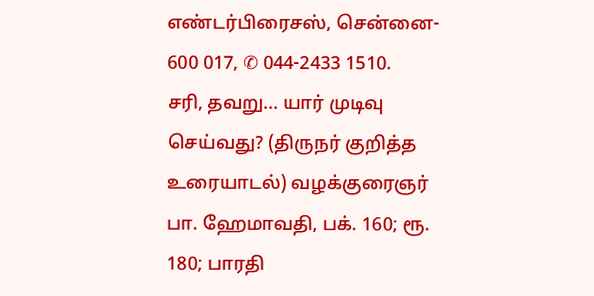எண்டர்பிரைசஸ், சென்னை- 600 017, ✆ 044-2433 1510.
சரி, தவறு... யார் முடிவு செய்வது? (திருநர் குறித்த உரையாடல்) வழக்குரைஞர் பா. ஹேமாவதி, பக். 160; ரூ. 180; பாரதி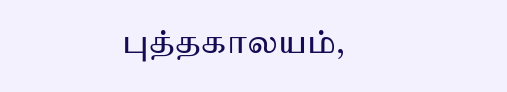புத்தகாலயம்,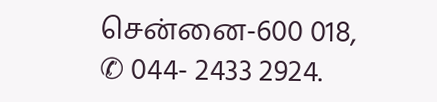சென்னை-600 018, ✆ 044- 2433 2924.